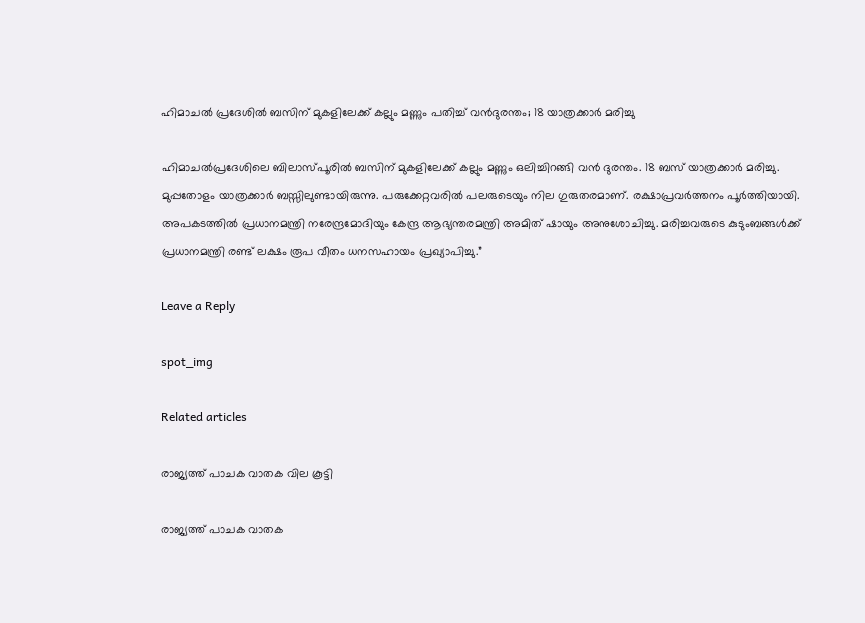ഹിമാചല്‍ പ്രദേശില്‍ ബസിന് മുകളിലേക്ക് കല്ലും മണ്ണും പതിച്ച് വന്‍ദുരന്തം; 18 യാത്രക്കാര്‍ മരിച്ചു

ഹിമാചല്‍പ്രദേശിലെ ബിലാസ്പൂരില്‍ ബസിന് മുകളിലേക്ക് കല്ലും മണ്ണും ഒലിച്ചിറങ്ങി വന്‍ ദുരന്തം. 18 ബസ് യാത്രക്കാര്‍ മരിച്ചു. മുപ്പതോളം യാത്രക്കാർ ബസ്സിലുണ്ടായിരുന്നു. പരുക്കേറ്റവരിൽ പലരുടെയും നില ഗുരുതരമാണ്. രക്ഷാപ്രവർത്തനം പൂർത്തിയായി. അപകടത്തിൽ പ്രധാനമന്ത്രി നരേന്ദ്രമോദിയും കേന്ദ്ര ആഭ്യന്തരമന്ത്രി അമിത് ഷായും അനുശോചിച്ചു. മരിച്ചവരുടെ കുടുംബങ്ങൾക്ക് പ്രധാനമന്ത്രി രണ്ട് ലക്ഷം രൂപ വീതം ധനസഹായം പ്രഖ്യാപിച്ചു.”

Leave a Reply

spot_img

Related articles

രാജ്യത്ത് പാചക വാതക വില കൂട്ടി

രാജ്യത്ത് പാചക വാതക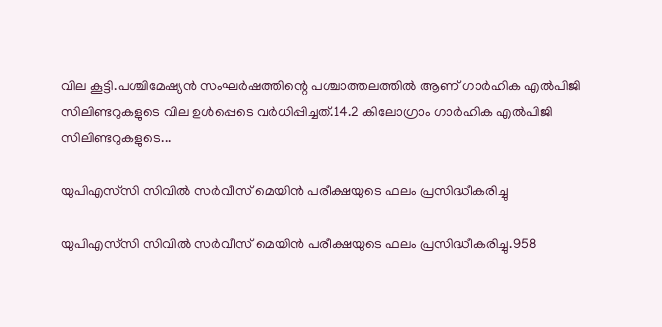വില കൂട്ടി.പശ്ചിമേഷ്യന്‍ സംഘര്‍ഷത്തിന്റെ പശ്ചാത്തലത്തില്‍ ആണ് ഗാര്‍ഹിക എല്‍പിജി സിലിണ്ടറുകളുടെ വില ഉള്‍പ്പെടെ വര്‍ധിപ്പിച്ചത്.14.2 കിലോഗ്രാം ഗാര്‍ഹിക എല്‍പിജി സിലിണ്ടറുകളുടെ...

യുപിഎസ്‌സി സിവിൽ സർവീസ് മെയിൻ പരീക്ഷയുടെ ഫലം പ്രസിദ്ധീകരിച്ചു

യുപിഎസ്‌സി സിവിൽ സർവീസ് മെയിൻ പരീക്ഷയുടെ ഫലം പ്രസിദ്ധീകരിച്ചു.958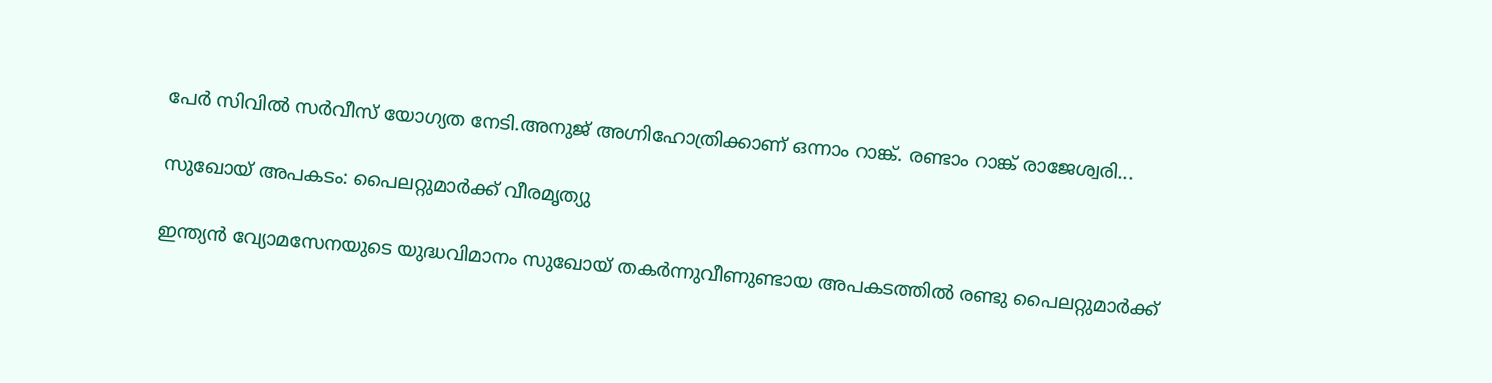പേർ സിവിൽ സർവീസ് യോഗ്യത നേടി.അനുജ് അഗ്നിഹോത്രിക്കാണ് ഒന്നാം റാങ്ക്. രണ്ടാം റാങ്ക് രാജേശ്വരി...

സുഖോയ് അപകടം: പൈലറ്റുമാർക്ക് വീരമൃത്യു

ഇന്ത്യൻ വ്യോമസേനയുടെ യുദ്ധവിമാനം സുഖോയ് തകർന്നുവീണുണ്ടായ അപകടത്തിൽ രണ്ടു പൈലറ്റുമാർക്ക്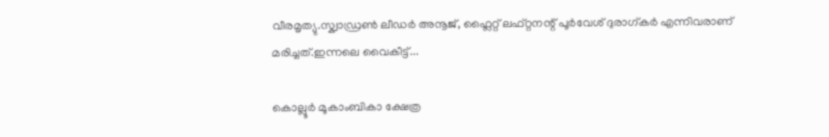വീരമൃത്യു.സ്ക്വാഡ്രൺ ലീഡർ അനൂജ്, ഫ്ലൈറ്റ് ലഫ്റ്റനന്റ് പൂർവേശ് ദുരാഗ്കർ എന്നിവരാണ് മരിച്ചത്.ഇന്നലെ വൈകീട്ട്...

കൊല്ലൂർ മൂകാംബികാ ക്ഷേത്ര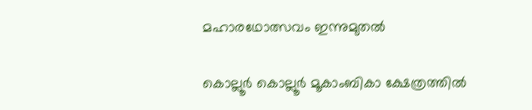മഹാരഥോത്സവം ഇന്നുമുതൽ

കൊല്ലൂർ കൊല്ലൂർ മൂകാംബികാ ക്ഷേത്രത്തിൽ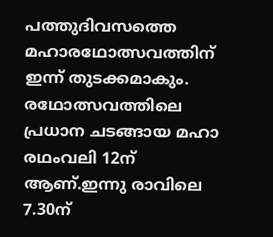പത്തുദിവസത്തെ മഹാരഥോത്സവത്തിന് ഇന്ന് തുടക്കമാകും. രഥോത്സവത്തിലെ പ്രധാന ചടങ്ങായ മഹാ രഥംവലി 12ന് ആണ്.ഇന്നു രാവിലെ 7.30ന്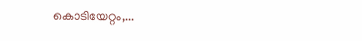കൊടിയേറ്റം,...